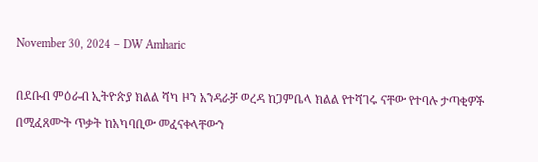November 30, 2024 – DW Amharic

በደቡብ ምዕራብ ኢትዮጵያ ክልል ሻካ ዞን አንዳራቻ ወረዳ ከጋምቤላ ክልል የተሻገሩ ናቸው የተባሉ ታጣቂዎች በሚፈጸሙት ጥቃት ከአካባቢው መፈናቀላቸውን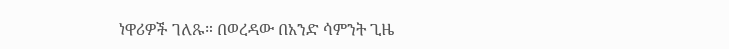ነዋሪዎች ገለጹ። በወረዳው በአንድ ሳምንት ጊዜ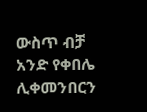ውስጥ ብቻ አንድ የቀበሌ ሊቀመንበርን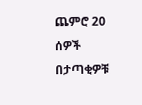ጨምሮ 20 ሰዎች በታጣቂዎቹ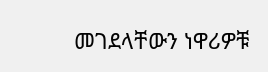መገደላቸውን ነዋሪዎቹ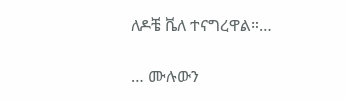ለዶቼ ቬለ ተናግረዋል።…

… ሙሉውን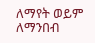ለማየት ወይም ለማንበብ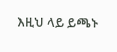እዚህ ላይ ይጫኑ